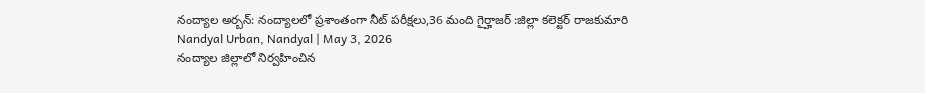నంద్యాల అర్బన్: నంద్యాలలో ప్రశాంతంగా నీట్ పరీక్షలు,36 మంది గైర్హాజర్ :జిల్లా కలెక్టర్ రాజకుమారి
Nandyal Urban, Nandyal | May 3, 2026
నంద్యాల జిల్లాలో నిర్వహించిన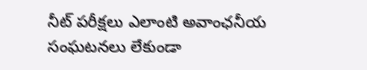నీట్ పరీక్షలు ఎలాంటి అవాంఛనీయ సంఘటనలు లేకుండా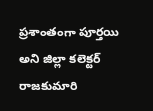ప్రశాంతంగా పూర్తయి అని జిల్లా కలెక్టర్ రాజకుమారి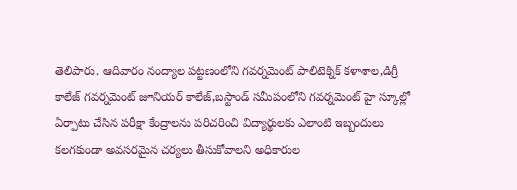తెలిపారు. ఆదివారం నంద్యాల పట్టణంలోని గవర్నమెంట్ పాలిటెక్నిక్ కళాశాల,డిగ్రీ కాలేజ్ గవర్నమెంట్ జూనియర్ కాలేజ్,బస్టాండ్ సమీపంలోని గవర్నమెంట్ హై స్కూల్లో ఏర్పాటు చేసిన పరీక్షా కేంద్రాలను పరిచరించి విద్యార్థులకు ఎలాంటి ఇబ్బందులు కలగకుండా అవసరమైన చర్యలు తీసుకోవాలని అధికారుల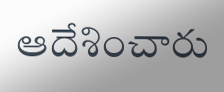ఆదేశించారు